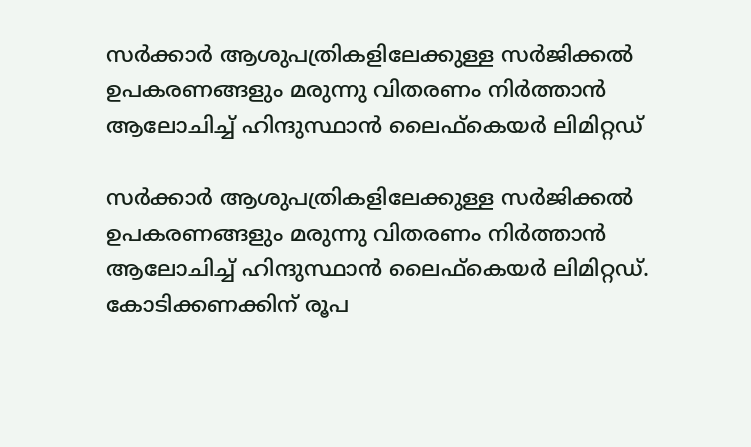സര്‍ക്കാര്‍ ആശുപത്രികളിലേക്കുള്ള സര്‍ജിക്കല്‍ ഉപകരണങ്ങളും മരുന്നു വിതരണം നിര്‍ത്താന്‍ ആലോചിച്ച് ഹിന്ദുസ്ഥാൻ ലൈഫ്കെയർ ലിമിറ്റഡ്

സര്‍ക്കാര്‍ ആശുപത്രികളിലേക്കുള്ള സര്‍ജിക്കല്‍ ഉപകരണങ്ങളും മരുന്നു വിതരണം നിര്‍ത്താന്‍ ആലോചിച്ച് ഹിന്ദുസ്ഥാൻ ലൈഫ്കെയർ ലിമിറ്റഡ്. കോടിക്കണക്കിന് രൂപ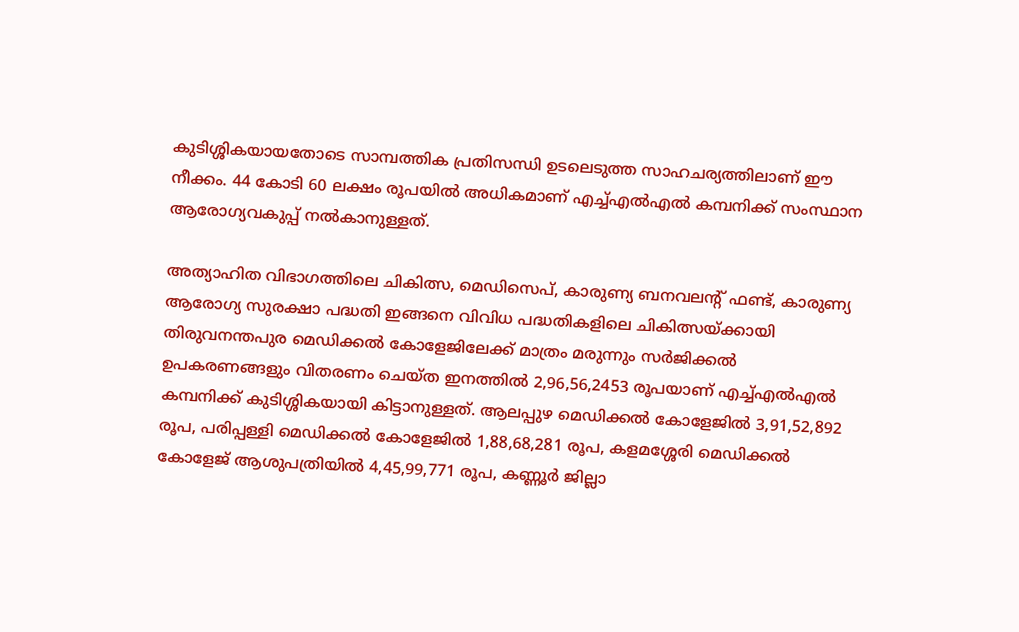കുടിശ്ശികയായതോടെ സാമ്പത്തിക പ്രതിസന്ധി ഉടലെടുത്ത സാഹചര്യത്തിലാണ് ഈ നീക്കം. 44 കോടി 60 ലക്ഷം രൂപയില്‍ അധികമാണ് എച്ച്എല്‍എല്‍ കമ്പനിക്ക് സംസ്ഥാന ആരോഗ്യവകുപ്പ് നല്‍കാനുള്ളത്.

അത്യാഹിത വിഭാഗത്തിലെ ചികിത്സ, മെഡിസെപ്, കാരുണ്യ ബനവലന്റ് ഫണ്ട്, കാരുണ്യ ആരോഗ്യ സുരക്ഷാ പദ്ധതി ഇങ്ങനെ വിവിധ പദ്ധതികളിലെ ചികിത്സയ്ക്കായി തിരുവനന്തപുര മെഡിക്കല്‍ കോളേജിലേക്ക് മാത്രം മരുന്നും സര്‍ജിക്കല്‍ ഉപകരണങ്ങളും വിതരണം ചെയ്ത ഇനത്തിൽ 2,96,56,2453 രൂപയാണ് എച്ച്എല്‍എല്‍ കമ്പനിക്ക് കുടിശ്ശികയായി കിട്ടാനുള്ളത്. ആലപ്പുഴ മെഡിക്കല്‍ കോളേജിൽ 3,91,52,892 രൂപ, പരിപ്പള്ളി മെഡിക്കല്‍ കോളേജിൽ 1,88,68,281 രൂപ, കളമശ്ശേരി മെഡിക്കല്‍ കോളേജ് ആശുപത്രിയിൽ 4,45,99,771 രൂപ, കണ്ണൂര്‍ ജില്ലാ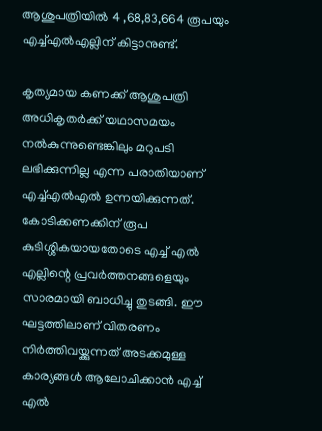ആശുപത്രിയിൽ 4 ,68,83,664 രൂപയും എച്ച്എല്‍എല്ലിന് കിട്ടാനുണ്ട്.

കൃത്യമായ കണക്ക് ആശുപത്രി അധികൃതര്‍ക്ക് യഥാസമയം നൽകുന്നുണ്ടെങ്കിലും മറുപടി ലഭിക്കുന്നില്ല എന്ന പരാതിയാണ് എച്ച്എല്‍എൽ ഉന്നയിക്കുന്നത്.  കോടിക്കണക്കിന് രൂപ കുടിശ്ശികയായതോടെ എച്ച് എല്‍ എല്ലിന്റെ പ്രവര്‍ത്തനങ്ങളെയും സാരമായി ബാധിച്ചു തുടങ്ങി. ഈ ഘട്ടത്തിലാണ് വിതരണം നിര്‍ത്തിവയ്ക്കുന്നത് അടക്കമുള്ള കാര്യങ്ങള്‍ ആലോചിക്കാന്‍ എച്ച് എല്‍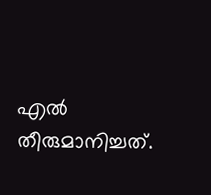എല്‍ തീരുമാനിച്ചത്.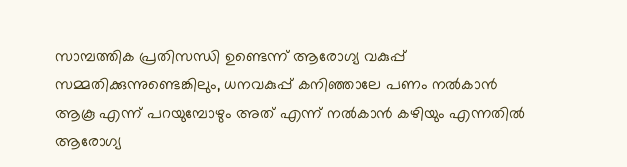സാമ്പത്തിക പ്രതിസന്ധി ഉണ്ടെന്ന് ആരോഗ്യ വകുപ്പ് സമ്മതിക്കുന്നുണ്ടെങ്കിലും, ധനവകുപ്പ് കനിഞ്ഞാലേ പണം നല്‍കാന്‍ ആകൂ എന്ന് പറയുമ്പോഴും അത് എന്ന് നൽകാൻ കഴിയും എന്നതിൽ ആരോഗ്യ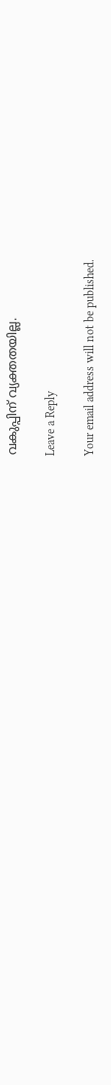വകുപ്പിന് വ്യക്തതയില്ല.

Leave a Reply

Your email address will not be published.